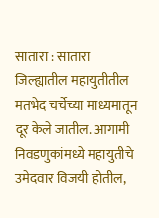सातारा : सातारा जिल्ह्यातील महायुतीतील मतभेद चर्चेच्या माध्यमातून दूर केले जातील. आगामी निवडणुकांमध्ये महायुतीचे उमेदवार विजयी होतील,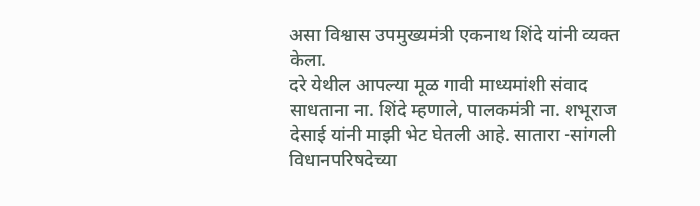असा विश्वास उपमुख्यमंत्री एकनाथ शिंदे यांनी व्यक्त केला.
दरे येथील आपल्या मूळ गावी माध्यमांशी संवाद साधताना ना. शिंदे म्हणाले, पालकमंत्री ना. शभूराज देसाई यांनी माझी भेट घेतली आहे. सातारा -सांगली विधानपरिषदेच्या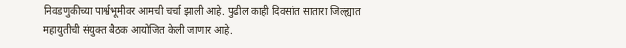निवडणुकीच्या पार्श्वभूमीवर आमची चर्चा झाली आहे. पुढील काही दिवसांत सातारा जिल्ह्यात महायुतीची संयुक्त बैठक आयोजित केली जाणार आहे.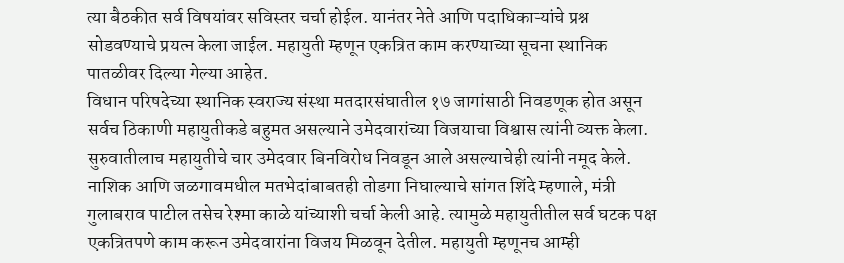त्या बैठकीत सर्व विषयांवर सविस्तर चर्चा होईल. यानंतर नेते आणि पदाधिकाऱ्यांचे प्रश्न सोडवण्याचे प्रयत्न केला जाईल. महायुती म्हणून एकत्रित काम करण्याच्या सूचना स्थानिक पातळीवर दिल्या गेल्या आहेत.
विधान परिषदेच्या स्थानिक स्वराज्य संस्था मतदारसंघातील १७ जागांसाठी निवडणूक होत असून सर्वच ठिकाणी महायुतीकडे बहुमत असल्याने उमेदवारांच्या विजयाचा विश्वास त्यांनी व्यक्त केला. सुरुवातीलाच महायुतीचे चार उमेदवार बिनविरोध निवडून आले असल्याचेही त्यांनी नमूद केले.
नाशिक आणि जळगावमधील मतभेदांबाबतही तोडगा निघाल्याचे सांगत शिंदे म्हणाले, मंत्री गुलाबराव पाटील तसेच रेश्मा काळे यांच्याशी चर्चा केली आहे. त्यामुळे महायुतीतील सर्व घटक पक्ष एकत्रितपणे काम करून उमेदवारांना विजय मिळवून देतील. महायुती म्हणूनच आम्ही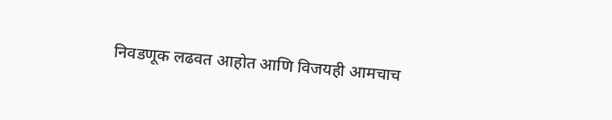निवडणूक लढवत आहोत आणि विजयही आमचाच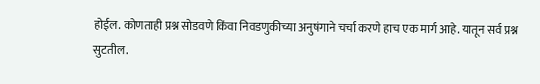होईल. कोणताही प्रश्न सोडवणे किंवा निवडणुकीच्या अनुषंगाने चर्चा करणे हाच एक मार्ग आहे. यातून सर्व प्रश्न सुटतील.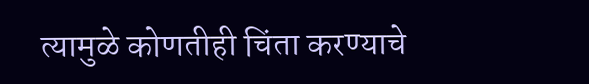त्यामुळे कोणतीही चिंता करण्याचे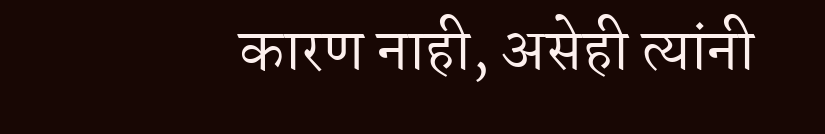कारण नाही, असेही त्यांनी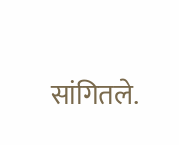सांगितले.